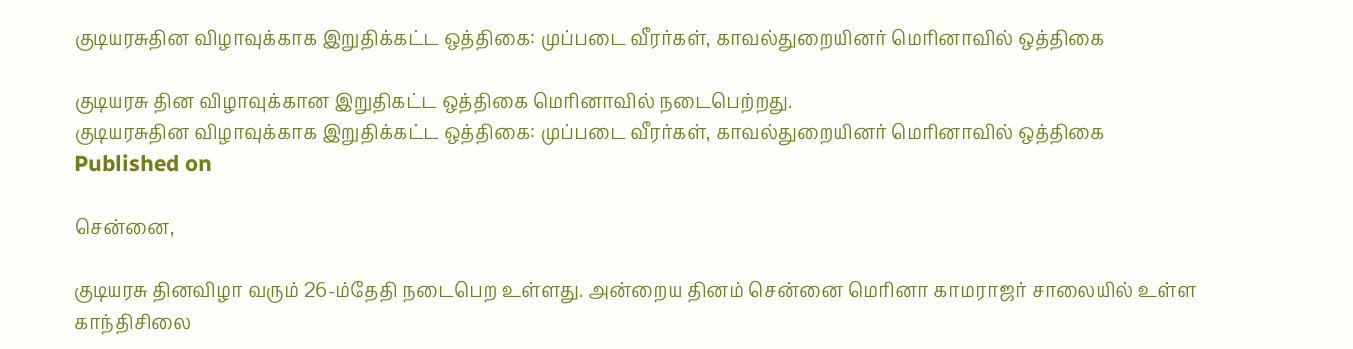குடியரசுதின விழாவுக்காக இறுதிக்கட்ட ஒத்திகை: முப்படை வீரர்கள், காவல்துறையினர் மெரினாவில் ஒத்திகை

குடியரசு தின விழாவுக்கான இறுதிகட்ட ஒத்திகை மெரினாவில் நடைபெற்றது.
குடியரசுதின விழாவுக்காக இறுதிக்கட்ட ஒத்திகை: முப்படை வீரர்கள், காவல்துறையினர் மெரினாவில் ஒத்திகை
Published on

சென்னை,

குடியரசு தினவிழா வரும் 26-ம்தேதி நடைபெற உள்ளது. அன்றைய தினம் சென்னை மெரினா காமராஜர் சாலையில் உள்ள காந்திசிலை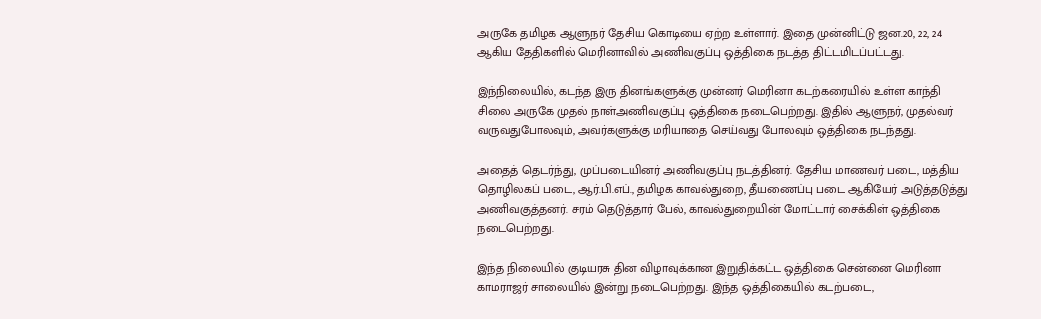அருகே தமிழக ஆளுநர் தேசிய கொடியை ஏற்ற உள்ளார். இதை முன்னிட்டு ஜன.20, 22, 24 ஆகிய தேதிகளில் மெரினாவில் அணிவகுப்பு ஒத்திகை நடத்த திட்டமிடப்பட்டது.

இந்நிலையில், கடந்த இரு தினங்களுக்கு முன்னர் மெரினா கடற்கரையில் உள்ள காந்தி சிலை அருகே முதல் நாள்அணிவகுப்பு ஒத்திகை நடைபெற்றது. இதில் ஆளுநர், முதல்வர் வருவதுபோலவும், அவர்களுக்கு மரியாதை செய்வது போலவும் ஒத்திகை நடந்தது.

அதைத் தெடர்ந்து, முப்படையினர் அணிவகுப்பு நடத்தினர். தேசிய மாணவர் படை, மத்திய தொழிலகப் படை, ஆர்.பி.எப்., தமிழக காவல்துறை, தீயணைப்பு படை ஆகியேர் அடுத்தடுத்து அணிவகுத்தனர். சரம் தெடுத்தார் பேல், காவல்துறையின் மோட்டார் சைக்கிள் ஒத்திகை நடைபெற்றது.

இந்த நிலையில் குடியரசு தின விழாவுக்கான இறுதிக்கட்ட ஒத்திகை சென்னை மெரினா காமராஜர் சாலையில் இன்று நடைபெற்றது. இந்த ஒத்திகையில் கடற்படை,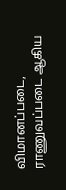விமானப்படை, ராணுவப்படை ஆகிய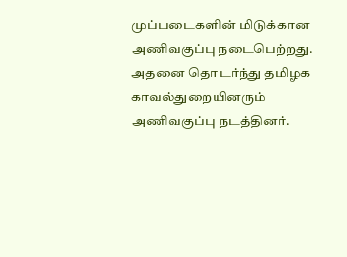முப்படைகளின் மிடுக்கான அணிவகுப்பு நடைபெற்றது. அதனை தொடர்ந்து தமிழக காவல்துறையினரும் அணிவகுப்பு நடத்தினர்.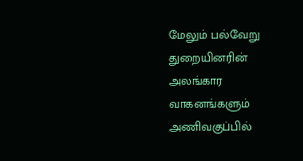மேலும் பல்வேறு துறையினரின் அலங்கார வாகனங்களும் அணிவகுப்பில்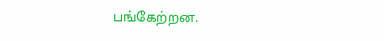பங்கேற்றன.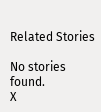Related Stories

No stories found.
X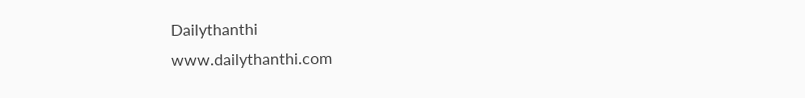Dailythanthi
www.dailythanthi.com